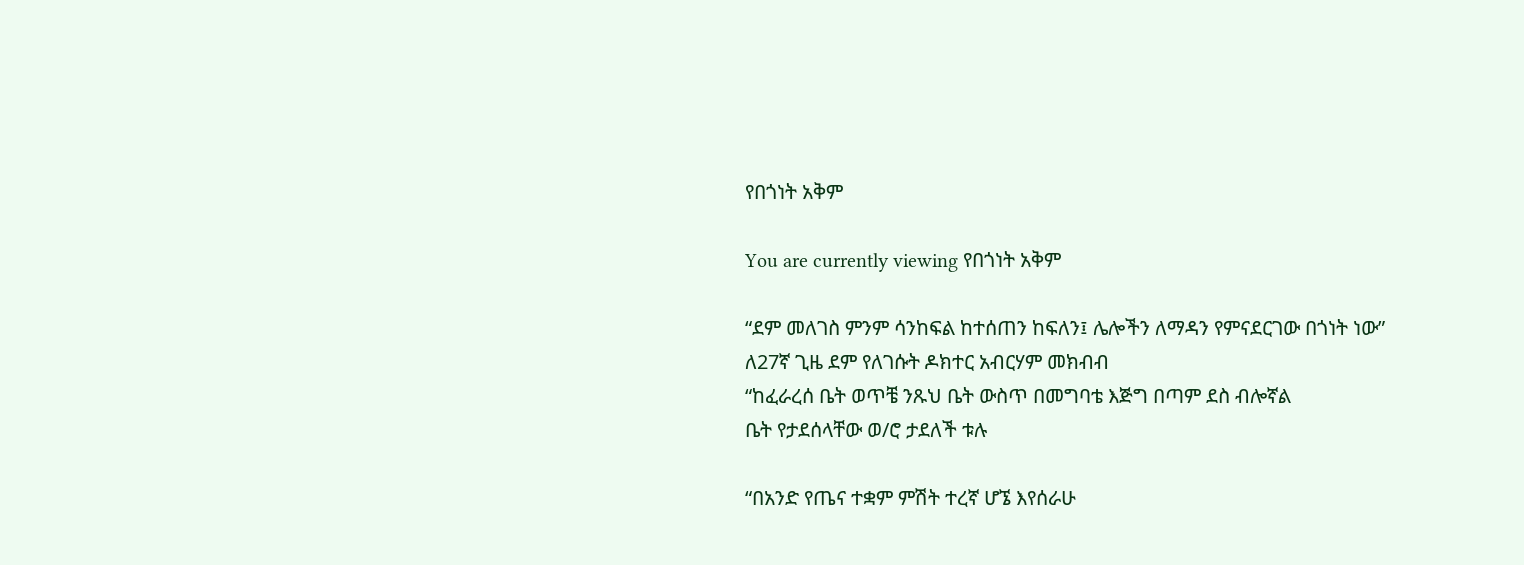የበጎነት አቅም

You are currently viewing የበጎነት አቅም

“ደም መለገስ ምንም ሳንከፍል ከተሰጠን ከፍለን፤ ሌሎችን ለማዳን የምናደርገው በጎነት ነው”
ለ27ኛ ጊዜ ደም የለገሱት ዶክተር አብርሃም መክብብ
“ከፈራረሰ ቤት ወጥቼ ንጹህ ቤት ውስጥ በመግባቴ እጅግ በጣም ደስ ብሎኛል
ቤት የታደሰላቸው ወ/ሮ ታደለች ቱሉ

“በአንድ የጤና ተቋም ምሽት ተረኛ ሆኜ እየሰራሁ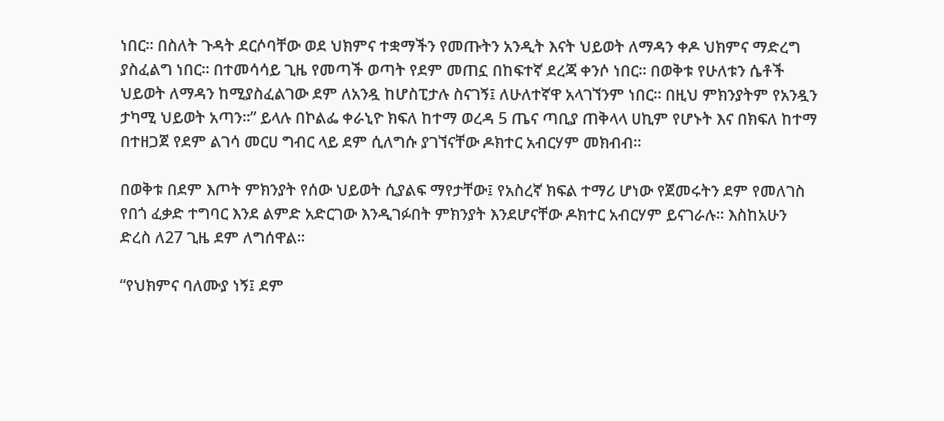ነበር፡፡ በስለት ጉዳት ደርሶባቸው ወደ ህክምና ተቋማችን የመጡትን አንዲት እናት ህይወት ለማዳን ቀዶ ህክምና ማድረግ ያስፈልግ ነበር፡፡ በተመሳሳይ ጊዜ የመጣች ወጣት የደም መጠኗ በከፍተኛ ደረጃ ቀንሶ ነበር። በወቅቱ የሁለቱን ሴቶች ህይወት ለማዳን ከሚያስፈልገው ደም ለአንዷ ከሆስፒታሉ ስናገኝ፤ ለሁለተኛዋ አላገኘንም ነበር። በዚህ ምክንያትም የአንዷን ታካሚ ህይወት አጣን፡፡” ይላሉ በኮልፌ ቀራኒዮ ክፍለ ከተማ ወረዳ 5 ጤና ጣቢያ ጠቅላላ ሀኪም የሆኑት እና በክፍለ ከተማ በተዘጋጀ የደም ልገሳ መርሀ ግብር ላይ ደም ሲለግሱ ያገኘናቸው ዶክተር አብርሃም መክብብ፡፡

በወቅቱ በደም እጦት ምክንያት የሰው ህይወት ሲያልፍ ማየታቸው፤ የአስረኛ ክፍል ተማሪ ሆነው የጀመሩትን ደም የመለገስ የበጎ ፈቃድ ተግባር እንደ ልምድ አድርገው እንዲገፉበት ምክንያት እንደሆናቸው ዶክተር አብርሃም ይናገራሉ፡፡ እስከአሁን ድረስ ለ27 ጊዜ ደም ለግሰዋል፡፡

“የህክምና ባለሙያ ነኝ፤ ደም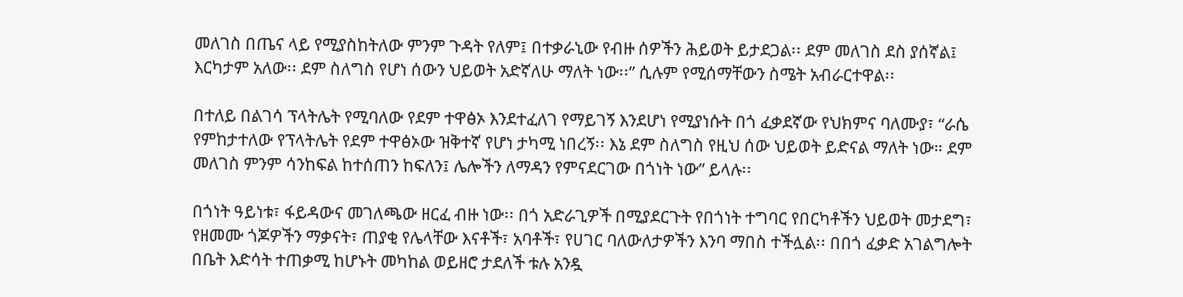መለገስ በጤና ላይ የሚያስከትለው ምንም ጉዳት የለም፤ በተቃራኒው የብዙ ሰዎችን ሕይወት ይታደጋል፡፡ ደም መለገስ ደስ ያሰኛል፤ እርካታም አለው፡፡ ደም ስለግስ የሆነ ሰውን ህይወት አድኛለሁ ማለት ነው፡፡” ሲሉም የሚሰማቸውን ስሜት አብራርተዋል፡፡

በተለይ በልገሳ ፕላትሌት የሚባለው የደም ተዋፅኦ እንደተፈለገ የማይገኝ እንደሆነ የሚያነሱት በጎ ፈቃደኛው የህክምና ባለሙያ፣ “ራሴ የምከታተለው የፕላትሌት የደም ተዋፅኦው ዝቅተኛ የሆነ ታካሚ ነበረኝ፡፡ እኔ ደም ስለግስ የዚህ ሰው ህይወት ይድናል ማለት ነው። ደም መለገስ ምንም ሳንከፍል ከተሰጠን ከፍለን፤ ሌሎችን ለማዳን የምናደርገው በጎነት ነው” ይላሉ፡፡

በጎነት ዓይነቱ፣ ፋይዳውና መገለጫው ዘርፈ ብዙ ነው፡፡ በጎ አድራጊዎች በሚያደርጉት የበጎነት ተግባር የበርካቶችን ህይወት መታደግ፣ የዘመሙ ጎጆዎችን ማቃናት፣ ጠያቂ የሌላቸው እናቶች፣ አባቶች፣ የሀገር ባለውለታዎችን እንባ ማበስ ተችሏል፡፡ በበጎ ፈቃድ አገልግሎት በቤት እድሳት ተጠቃሚ ከሆኑት መካከል ወይዘሮ ታደለች ቱሉ አንዷ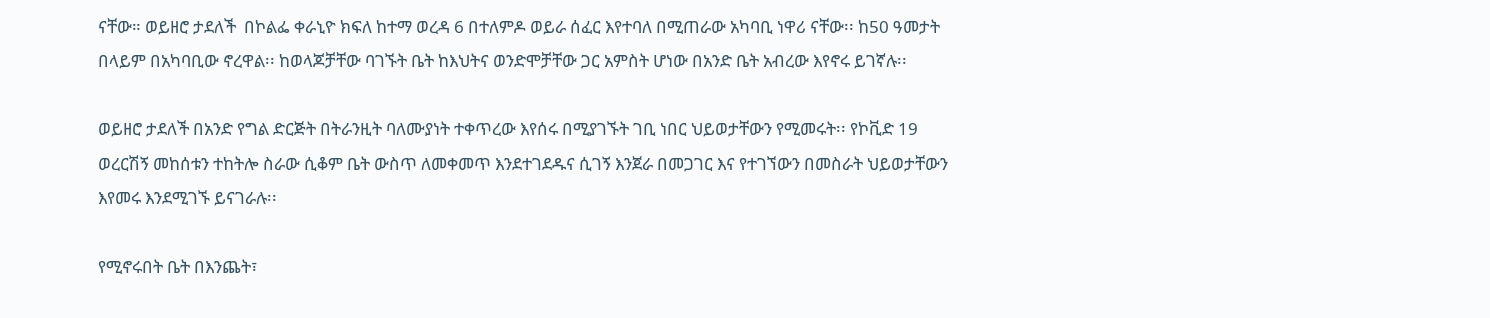ናቸው። ወይዘሮ ታደለች  በኮልፌ ቀራኒዮ ክፍለ ከተማ ወረዳ 6 በተለምዶ ወይራ ሰፈር እየተባለ በሚጠራው አካባቢ ነዋሪ ናቸው፡፡ ከ50 ዓመታት በላይም በአካባቢው ኖረዋል፡፡ ከወላጆቻቸው ባገኙት ቤት ከእህትና ወንድሞቻቸው ጋር አምስት ሆነው በአንድ ቤት አብረው እየኖሩ ይገኛሉ፡፡

ወይዘሮ ታደለች በአንድ የግል ድርጅት በትራንዚት ባለሙያነት ተቀጥረው እየሰሩ በሚያገኙት ገቢ ነበር ህይወታቸውን የሚመሩት፡፡ የኮቪድ 19 ወረርሽኝ መከሰቱን ተከትሎ ስራው ሲቆም ቤት ውስጥ ለመቀመጥ እንደተገደዱና ሲገኝ እንጀራ በመጋገር እና የተገኘውን በመስራት ህይወታቸውን እየመሩ እንደሚገኙ ይናገራሉ፡፡

የሚኖሩበት ቤት በእንጨት፣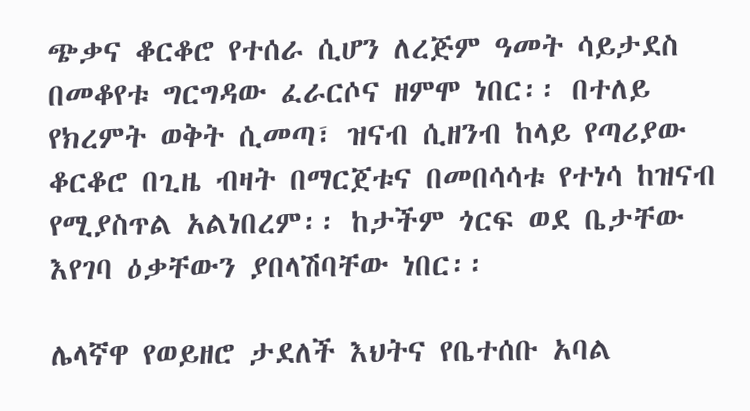ጭቃና ቆርቆሮ የተሰራ ሲሆን ለረጅም ዓመት ሳይታደስ በመቆየቱ ግርግዳው ፈራርሶና ዘምሞ ነበር፡፡ በተለይ የክረምት ወቅት ሲመጣ፣ ዝናብ ሲዘንብ ከላይ የጣሪያው ቆርቆሮ በጊዜ ብዛት በማርጀቱና በመበሳሳቱ የተነሳ ከዝናብ የሚያስጥል አልነበረም፡፡ ከታችም ጎርፍ ወደ ቤታቸው እየገባ ዕቃቸውን ያበላሽባቸው ነበር፡፡

ሌላኛዋ የወይዘሮ ታደለች እህትና የቤተሰቡ አባል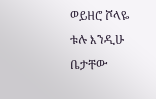ወይዘሮ ሾላዬ ቱሉ እንዲሁ ቤታቸው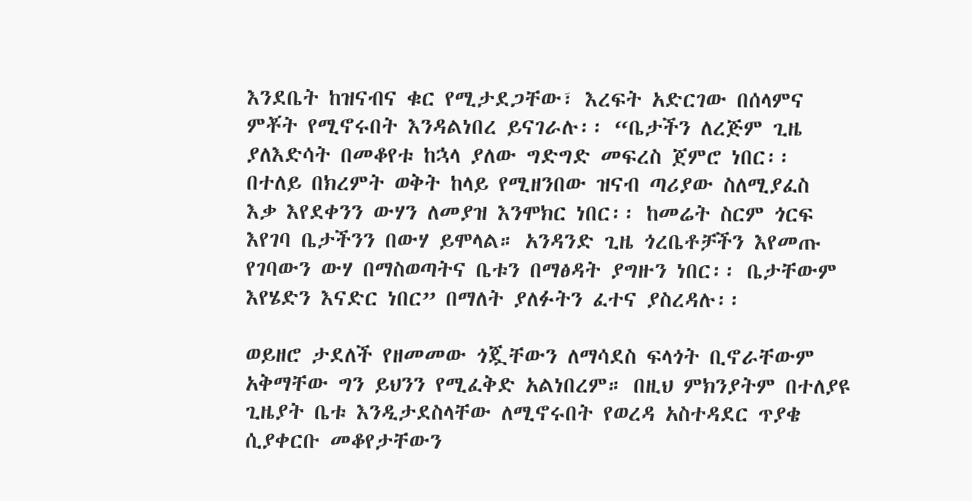እንደቤት ከዝናብና ቁር የሚታደጋቸው፣ እረፍት አድርገው በሰላምና ምቾት የሚኖሩበት እንዳልነበረ ይናገራሉ፡፡ “ቤታችን ለረጅም ጊዜ ያለእድሳት በመቆየቱ ከኋላ ያለው ግድግድ መፍረስ ጀምሮ ነበር፡፡ በተለይ በክረምት ወቅት ከላይ የሚዘንበው ዝናብ ጣሪያው ስለሚያፈስ  እቃ እየደቀንን ውሃን ለመያዝ እንሞክር ነበር፡፡ ከመሬት ስርም ጎርፍ እየገባ ቤታችንን በውሃ ይሞላል። አንዳንድ ጊዜ ጎረቤቶቻችን እየመጡ የገባውን ውሃ በማስወጣትና ቤቱን በማፅዳት ያግዙን ነበር፡፡ ቤታቸውም እየሄድን እናድር ነበር” በማለት ያለፉትን ፈተና ያስረዳሉ፡፡

ወይዘሮ ታደለች የዘመመው ጎጇቸውን ለማሳደስ ፍላጎት ቢኖራቸውም አቅማቸው ግን ይህንን የሚፈቅድ አልነበረም። በዚህ ምክንያትም በተለያዩ ጊዜያት ቤቱ እንዲታደስላቸው ለሚኖሩበት የወረዳ አስተዳደር ጥያቄ ሲያቀርቡ መቆየታቸውን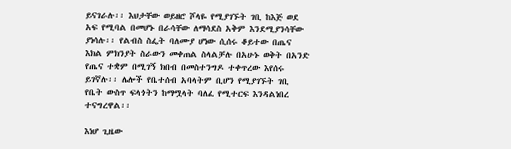ይናገራሉ፡፡ እህታቸው ወይዘሮ ሾላዬ የሚያገኙት ገቢ ከእጅ ወደ አፍ የሚባል በመሆኑ በራሳቸው ለማሳደስ አቅም እንደሚያንሳቸው ያነሳሉ፡፡ የልብስ ስፌት ባለሙያ ሆነው ሲሰሩ ቆይተው በጤና እክል ምክንያት ስራውን መቀጠል ስላልቻሉ በአሁኑ ወቅት በአንድ የጤና ተቋም በሚገኝ ክበብ በመስተንግዶ ተቀጥረው እየሰሩ ይገኛሉ፡፡ ሌሎች የቤተሰብ አባላትም ቢሆን የሚያገኙት ገቢ የቤት ውስጥ ፍላጎትን ከማሟላት ባለፈ የሚተርፍ እንዳልነበረ ተናግረዋል፡፡

እነሆ ጊዜው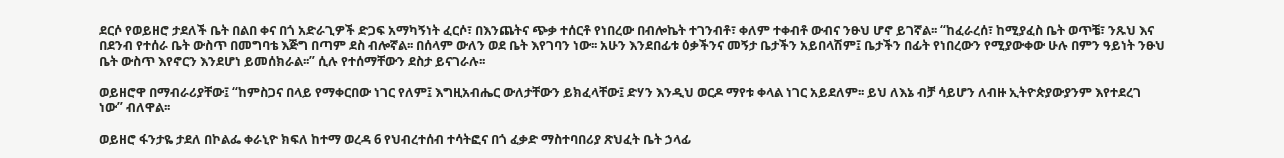ደርሶ የወይዘሮ ታደለች ቤት በልበ ቀና በጎ አድራጊዎች ድጋፍ አማካኝነት ፈርሶ፣ በእንጨትና ጭቃ ተሰርቶ የነበረው በብሎኬት ተገንብቶ፣ ቀለም ተቀብቶ ውብና ንፁህ ሆኖ ይገኛል፡፡ “ከፈራረሰ፣ ከሚያፈስ ቤት ወጥቼ፣ ንጹህ እና በደንብ የተሰራ ቤት ውስጥ በመግባቴ እጅግ በጣም ደስ ብሎኛል፡፡ በሰላም ውለን ወደ ቤት እየገባን ነው፡፡ አሁን እንደበፊቱ ዕቃችንና መኝታ ቤታችን አይበላሽም፤ ቤታችን በፊት የነበረውን የሚያውቀው ሁሉ በምን ዓይነት ንፁህ ቤት ውስጥ እየኖርን እንደሆነ ይመሰክራል፡፡” ሲሉ የተሰማቸውን ደስታ ይናገራሉ፡፡

ወይዘሮዋ በማብራሪያቸው፤ “ከምስጋና በላይ የማቀርበው ነገር የለም፤ እግዚአብሔር ውለታቸውን ይክፈላቸው፤ ድሃን እንዲህ ወርዶ ማየቱ ቀላል ነገር አይደለም፡፡ ይህ ለእኔ ብቻ ሳይሆን ለብዙ ኢትዮጵያውያንም እየተደረገ ነው” ብለዋል፡፡

ወይዘሮ ፋንታዬ ታደለ በኮልፌ ቀራኒዮ ክፍለ ከተማ ወረዳ 6 የህብረተሰብ ተሳትፎና በጎ ፈቃድ ማስተባበሪያ ጽህፈት ቤት ኃላፊ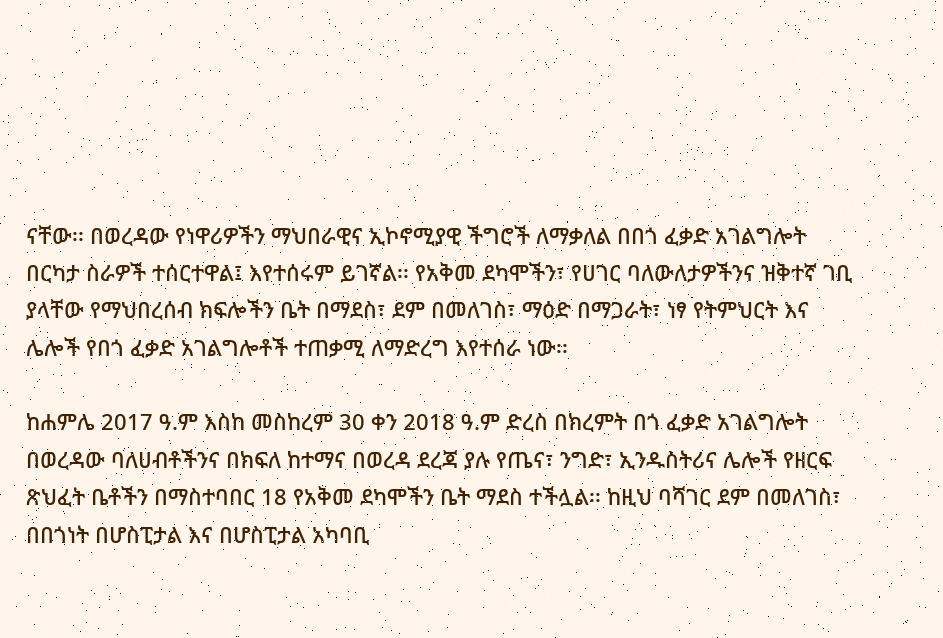ናቸው፡፡ በወረዳው የነዋሪዎችን ማህበራዊና ኢኮኖሚያዊ ችግሮች ለማቃለል በበጎ ፈቃድ አገልግሎት በርካታ ስራዎች ተሰርተዋል፤ እየተሰሩም ይገኛል፡፡ የአቅመ ደካሞችን፣ የሀገር ባለውለታዎችንና ዝቅተኛ ገቢ ያላቸው የማህበረሰብ ክፍሎችን ቤት በማደስ፣ ደም በመለገስ፣ ማዕድ በማጋራት፣ ነፃ የትምህርት እና ሌሎች የበጎ ፈቃድ አገልግሎቶች ተጠቃሚ ለማድረግ እየተሰራ ነው፡፡

ከሐምሌ 2017 ዓ.ም እስከ መስከረም 30 ቀን 2018 ዓ.ም ድረስ በክረምት በጎ ፈቃድ አገልግሎት በወረዳው ባለሀብቶችንና በክፍለ ከተማና በወረዳ ደረጃ ያሉ የጤና፣ ንግድ፣ ኢንዱስትሪና ሌሎች የዘርፍ ጽህፈት ቤቶችን በማስተባበር 18 የአቅመ ደካሞችን ቤት ማደስ ተችሏል፡፡ ከዚህ ባሻገር ደም በመለገስ፣ በበጎነት በሆስፒታል እና በሆስፒታል አካባቢ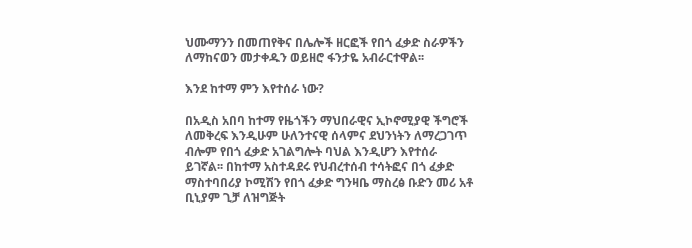ህሙማንን በመጠየቅና በሌሎች ዘርፎች የበጎ ፈቃድ ስራዎችን ለማከናወን መታቀዱን ወይዘሮ ፋንታዬ አብራርተዋል፡፡

እንደ ከተማ ምን እየተሰራ ነው?

በአዲስ አበባ ከተማ የዜጎችን ማህበራዊና ኢኮኖሚያዊ ችግሮች ለመቅረፍ እንዲሁም ሁለንተናዊ ሰላምና ደህንነትን ለማረጋገጥ ብሎም የበጎ ፈቃድ አገልግሎት ባህል እንዲሆን እየተሰራ ይገኛል፡፡ በከተማ አስተዳደሩ የህብረተሰብ ተሳትፎና በጎ ፈቃድ ማስተባበሪያ ኮሚሽን የበጎ ፈቃድ ግንዛቤ ማስረፅ ቡድን መሪ አቶ ቢኒያም ጊቻ ለዝግጅት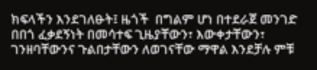ክፍላችን እንደገለፁት፤ ዜጎች  በግልም ሆነ በተደራጀ መንገድ በበጎ ፈቃደኝነት በመሳተፍ ጊዜያቸውን፣ እውቀታቸውን፣ ገንዘባቸውንና ጉልበታቸውን ለወገናቸው ማዋል እንደቻሉ ምቹ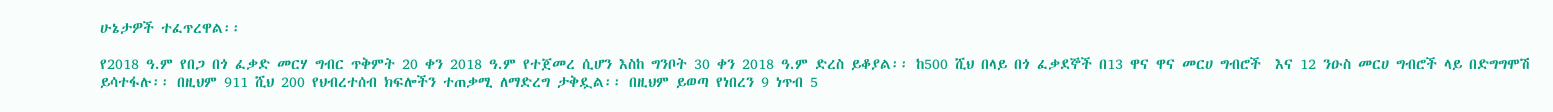ሁኔታዎች ተፈጥረዋል፡፡

የ2018 ዓ.ም የበጋ በጎ ፈቃድ መርሃ ግብር ጥቅምት 20 ቀን 2018 ዓ.ም የተጀመረ ሲሆን እስከ ግንቦት 30 ቀን 2018 ዓ.ም ድረስ ይቆያል፡፡ ከ500 ሺህ በላይ በጎ ፈቃደኞች በ13 ዋና ዋና መርሀ ግብሮች  እና 12 ንዑስ መርሀ ግብሮች ላይ በድግግሞሽ ይሳተፋሉ፡፡ በዚህም 911 ሺህ 200 የህብረተሰብ ክፍሎችን ተጠቃሚ ለማድረግ ታቅዷል፡፡ በዚህም ይወጣ የነበረን 9 ነጥብ 5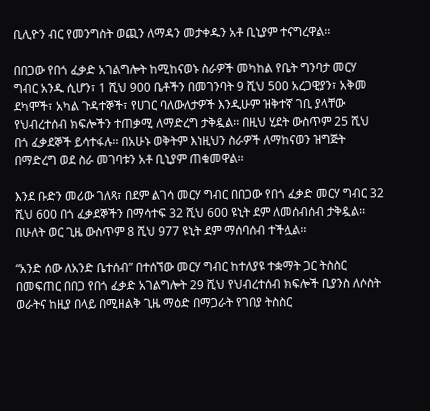ቢሊዮን ብር የመንግስት ወጪን ለማዳን መታቀዱን አቶ ቢኒያም ተናግረዋል፡፡

በበጋው የበጎ ፈቃድ አገልግሎት ከሚከናወኑ ስራዎች መካከል የቤት ግንባታ መርሃ ግብር አንዱ ሲሆን፣ 1 ሺህ 900 ቤቶችን በመገንባት 9 ሺህ 500 አረጋዊያን፣ አቅመ ደካሞች፣ አካል ጉዳተኞች፣ የሀገር ባለውለታዎች እንዲሁም ዝቅተኛ ገቢ ያላቸው የህብረተሰብ ክፍሎችን ተጠቃሚ ለማድረግ ታቅዷል፡፡ በዚህ ሂደት ውስጥም 25 ሺህ በጎ ፈቃደኞች ይሳተፋሉ፡፡ በአሁኑ ወቅትም እነዚህን ስራዎች ለማከናወን ዝግጅት በማድረግ ወደ ስራ መገባቱን አቶ ቢኒያም ጠቁመዋል፡፡

እንደ ቡድን መሪው ገለጻ፣ በደም ልገሳ መርሃ ግብር በበጋው የበጎ ፈቃድ መርሃ ግብር 32 ሺህ 600 በጎ ፈቃደኞችን በማሳተፍ 32 ሺህ 600 ዩኒት ደም ለመሰብሰብ ታቅዷል፡፡ በሁለት ወር ጊዜ ውስጥም 8 ሺህ 977 ዩኒት ደም ማሰባሰብ ተችሏል፡፡

“አንድ ሰው ለአንድ ቤተሰብ” በተሰኘው መርሃ ግብር ከተለያዩ ተቋማት ጋር ትስስር በመፍጠር በበጋ የበጎ ፈቃድ አገልግሎት 29 ሺህ የህብረተሰብ ክፍሎች ቢያንስ ለሶስት ወራትና ከዚያ በላይ በሚዘልቅ ጊዜ ማዕድ በማጋራት የገበያ ትስስር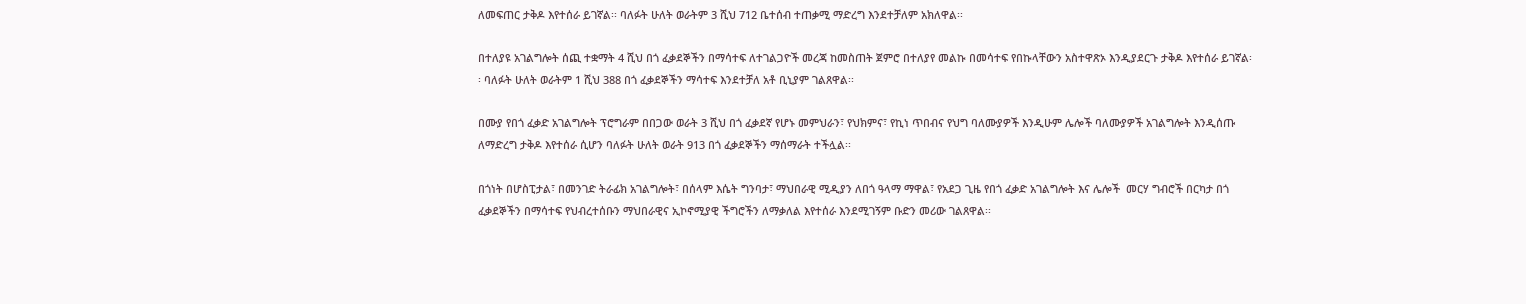ለመፍጠር ታቅዶ እየተሰራ ይገኛል፡፡ ባለፉት ሁለት ወራትም 3 ሺህ 712 ቤተሰብ ተጠቃሚ ማድረግ እንደተቻለም አክለዋል፡፡

በተለያዩ አገልግሎት ሰጪ ተቋማት 4 ሺህ በጎ ፈቃደኞችን በማሳተፍ ለተገልጋዮች መረጃ ከመስጠት ጀምሮ በተለያየ መልኩ በመሳተፍ የበኩላቸውን አስተዋጽኦ እንዲያደርጉ ታቅዶ እየተሰራ ይገኛል፡፡ ባለፉት ሁለት ወራትም 1 ሺህ 388 በጎ ፈቃደኞችን ማሳተፍ እንደተቻለ አቶ ቢኒያም ገልጸዋል፡፡

በሙያ የበጎ ፈቃድ አገልግሎት ፕሮግራም በበጋው ወራት 3 ሺህ በጎ ፈቃደኛ የሆኑ መምህራን፣ የህክምና፣ የኪነ ጥበብና የህግ ባለሙያዎች እንዲሁም ሌሎች ባለሙያዎች አገልግሎት እንዲሰጡ ለማድረግ ታቅዶ እየተሰራ ሲሆን ባለፉት ሁለት ወራት 913 በጎ ፈቃደኞችን ማሰማራት ተችሏል፡፡

በጎነት በሆስፒታል፣ በመንገድ ትራፊክ አገልግሎት፣ በሰላም እሴት ግንባታ፣ ማህበራዊ ሚዲያን ለበጎ ዓላማ ማዋል፣ የአደጋ ጊዜ የበጎ ፈቃድ አገልግሎት እና ሌሎች  መርሃ ግብሮች በርካታ በጎ ፈቃደኞችን በማሳተፍ የህብረተሰቡን ማህበራዊና ኢኮኖሚያዊ ችግሮችን ለማቃለል እየተሰራ እንደሚገኝም ቡድን መሪው ገልጸዋል፡፡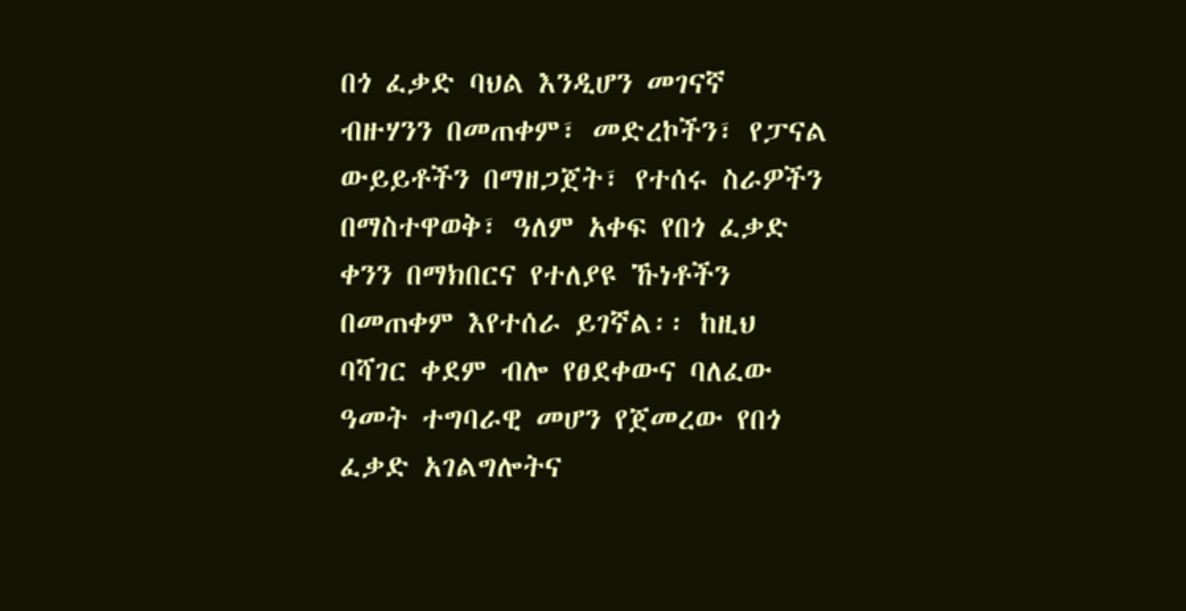በጎ ፈቃድ ባህል እንዲሆን መገናኛ ብዙሃንን በመጠቀም፣ መድረኮችን፣ የፓናል ውይይቶችን በማዘጋጀት፣ የተሰሩ ስራዎችን በማስተዋወቅ፣ ዓለም አቀፍ የበጎ ፈቃድ ቀንን በማክበርና የተለያዩ ኹነቶችን በመጠቀም እየተሰራ ይገኛል፡፡ ከዚህ ባሻገር ቀደም ብሎ የፀደቀውና ባለፈው ዓመት ተግባራዊ መሆን የጀመረው የበጎ ፈቃድ አገልግሎትና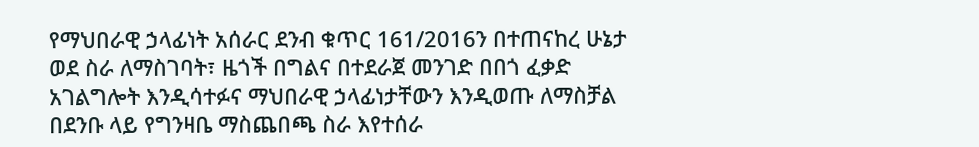የማህበራዊ ኃላፊነት አሰራር ደንብ ቁጥር 161/2016ን በተጠናከረ ሁኔታ ወደ ስራ ለማስገባት፣ ዜጎች በግልና በተደራጀ መንገድ በበጎ ፈቃድ አገልግሎት እንዲሳተፉና ማህበራዊ ኃላፊነታቸውን እንዲወጡ ለማስቻል በደንቡ ላይ የግንዛቤ ማስጨበጫ ስራ እየተሰራ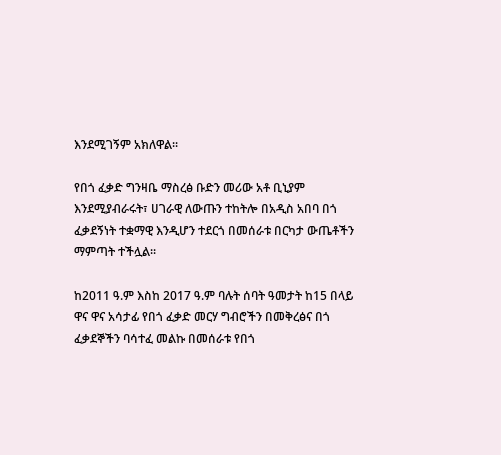እንደሚገኝም አክለዋል፡፡

የበጎ ፈቃድ ግንዛቤ ማስረፅ ቡድን መሪው አቶ ቢኒያም እንደሚያብራሩት፣ ሀገራዊ ለውጡን ተከትሎ በአዲስ አበባ በጎ ፈቃደኝነት ተቋማዊ እንዲሆን ተደርጎ በመሰራቱ በርካታ ውጤቶችን ማምጣት ተችሏል፡፡

ከ2011 ዓ.ም እስከ 2017 ዓ.ም ባሉት ሰባት ዓመታት ከ15 በላይ ዋና ዋና አሳታፊ የበጎ ፈቃድ መርሃ ግብሮችን በመቅረፅና በጎ ፈቃደኞችን ባሳተፈ መልኩ በመሰራቱ የበጎ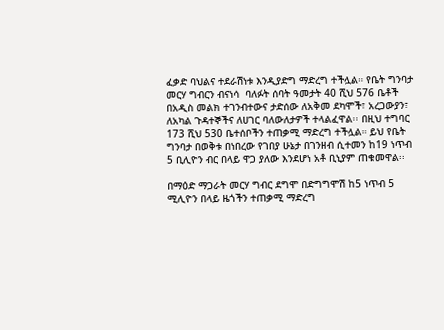ፈቃድ ባህልና ተደራሽነቱ እንዲያድግ ማድረግ ተችሏል። የቤት ግንባታ መርሃ ግብርን ብናነሳ  ባለፉት ሰባት ዓመታት 40 ሺህ 576 ቤቶች በአዲስ መልክ ተገንብተውና ታድሰው ለአቅመ ደካሞች፣ አረጋውያን፣ ለአካል ጉዳተኞችና ለሀገር ባለውለታዎች ተላልፈዋል፡፡ በዚህ ተግባር 173 ሺህ 530 ቤተሰቦችን ተጠቃሚ ማድረግ ተችሏል። ይህ የቤት ግንባታ በወቅቱ በነበረው የገበያ ሁኔታ በገንዘብ ሲተመን ከ19 ነጥብ 5 ቢሊዮን ብር በላይ ዋጋ ያለው እንደሆነ አቶ ቢኒያም ጠቁመዋል፡፡

በማዕድ ማጋራት መርሃ ግብር ደግሞ በድግግሞሽ ከ5 ነጥብ 5 ሚሊዮን በላይ ዜጎችን ተጠቃሚ ማድረግ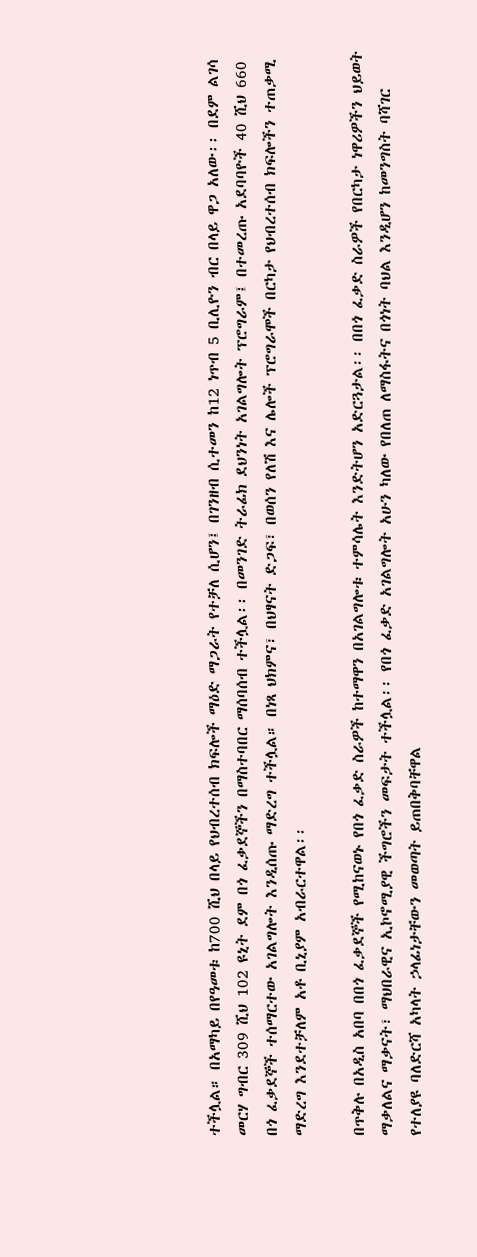ተችሏል። በአማካይ በየዓመቱ ከ700 ሺህ በላይ የህብረተሰብ ክፍሎች ማዕድ ማጋራት የተቻለ ሲሆን፤ በገንዘብ ሲተመን ከ12 ነጥብ 5 ቢሊዮን ብር በላይ ዋጋ አለው፡፡ በደም ልገሳ መርሃ ግብር 309 ሺህ 102 ዩኒት ደም በጎ ፈቃደኞችን በማስተባበር ማሰባሰብ ተችሏል፡፡ በመንገድ ትራፊክ ደህንነት አገልግሎት ፕሮግራም፤ በተመረጡ አደባባዮች 40 ሺህ 660 በጎ ፈቃደኞች ተሰማርተው አገልግሎት እንዲሰጡ ማድረግ ተችሏል። በነጻ ህክምና፣ በህፃናት ድጋፍ፣ በወሰን የለሽ እና ሌሎች ፕሮግራሞች በርካታ የህብረተሰብ ክፍሎችን ተጠቃሚ ማድረግ እንደተቻለም አቶ ቢኒያም አብራርተዋል፡፡

በጥቅሉ በአዲስ አበባ በበጎ ፈቃደኞች የሚከናወኑ የበጎ ፈቃድ ስራዎች ከተማዋን በአገልግሎቱ ተምሳሌት እንድትሆን አድርጓታል፡፡ በበጎ ፈቃድ ስራዎች የበርካታ ነዋሪዎችን ህይወት ማቃለልና ማቃናት፣ ማህበራዊና ኢኮኖሚያዊ ችግሮችን መፍታት ተችሏል፡፡ የበጎ ፈቃድ አገልግሎት አሁን ካለው የበለጠ ለማስፋትና በጎነት ባህል እንዲሆን ከመንግስት ባሻገር የተለያዩ ባለድርሻ አካላት ኃላፊነታቸውን መወጣት ይጠበቅባቸዋል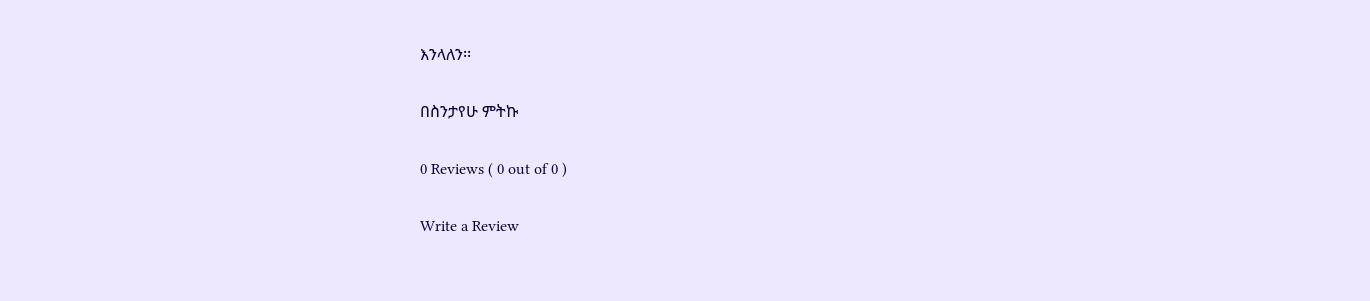እንላለን፡፡

በስንታየሁ ምትኩ

0 Reviews ( 0 out of 0 )

Write a Review